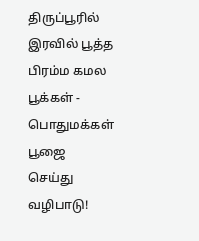திருப்பூரில் இரவில் பூத்த பிரம்ம கமல பூக்கள் - பொதுமக்கள் பூஜை செய்து வழிபாடு!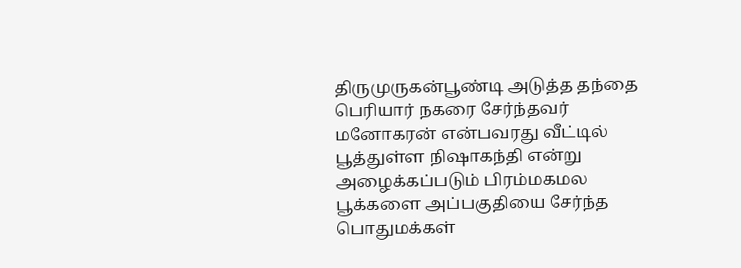திருமுருகன்பூண்டி அடுத்த தந்தை பெரியார் நகரை சேர்ந்தவர் மனோகரன் என்பவரது வீட்டில் பூத்துள்ள நிஷாகந்தி என்று அழைக்கப்படும் பிரம்மகமல பூக்களை அப்பகுதியை சேர்ந்த பொதுமக்கள்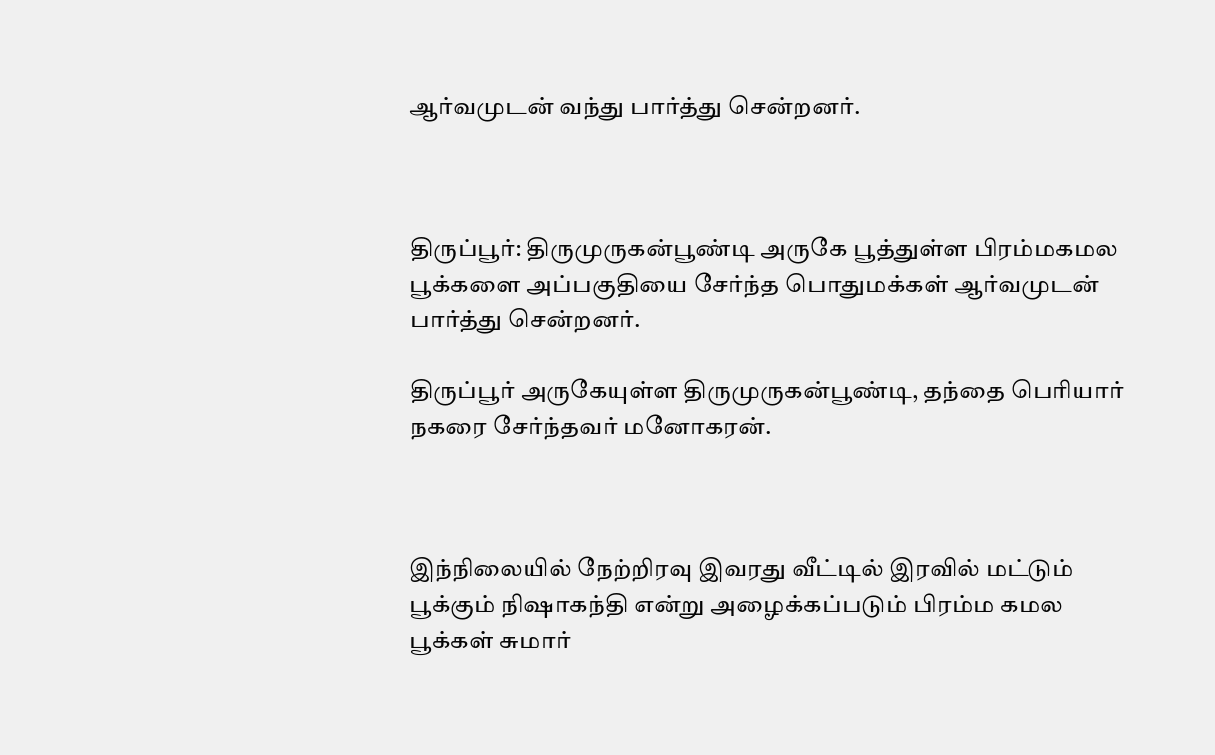ஆர்வமுடன் வந்து பார்த்து சென்றனர்.



திருப்பூர்: திருமுருகன்பூண்டி அருகே பூத்துள்ள பிரம்மகமல பூக்களை அப்பகுதியை சேர்ந்த பொதுமக்கள் ஆர்வமுடன் பார்த்து சென்றனர்.

திருப்பூர் அருகேயுள்ள திருமுருகன்பூண்டி, தந்தை பெரியார் நகரை சேர்ந்தவர் மனோகரன்.



இந்நிலையில் நேற்றிரவு இவரது வீட்டில் இரவில் மட்டும் பூக்கும் நிஷாகந்தி என்று அழைக்கப்படும் பிரம்ம கமல பூக்கள் சுமார்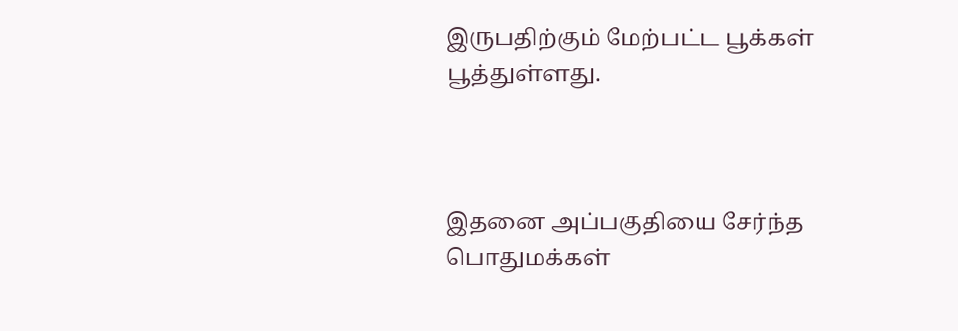இருபதிற்கும் மேற்பட்ட பூக்கள் பூத்துள்ளது.



இதனை அப்பகுதியை சேர்ந்த பொதுமக்கள்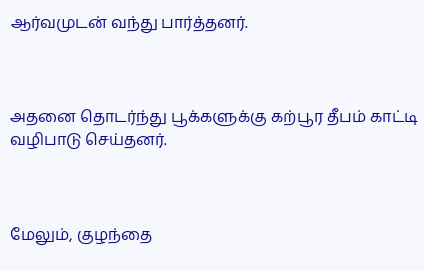ஆர்வமுடன் வந்து பார்த்தனர்.



அதனை தொடர்ந்து பூக்களுக்கு கற்பூர தீபம் காட்டி வழிபாடு செய்தனர்.



மேலும், குழந்தை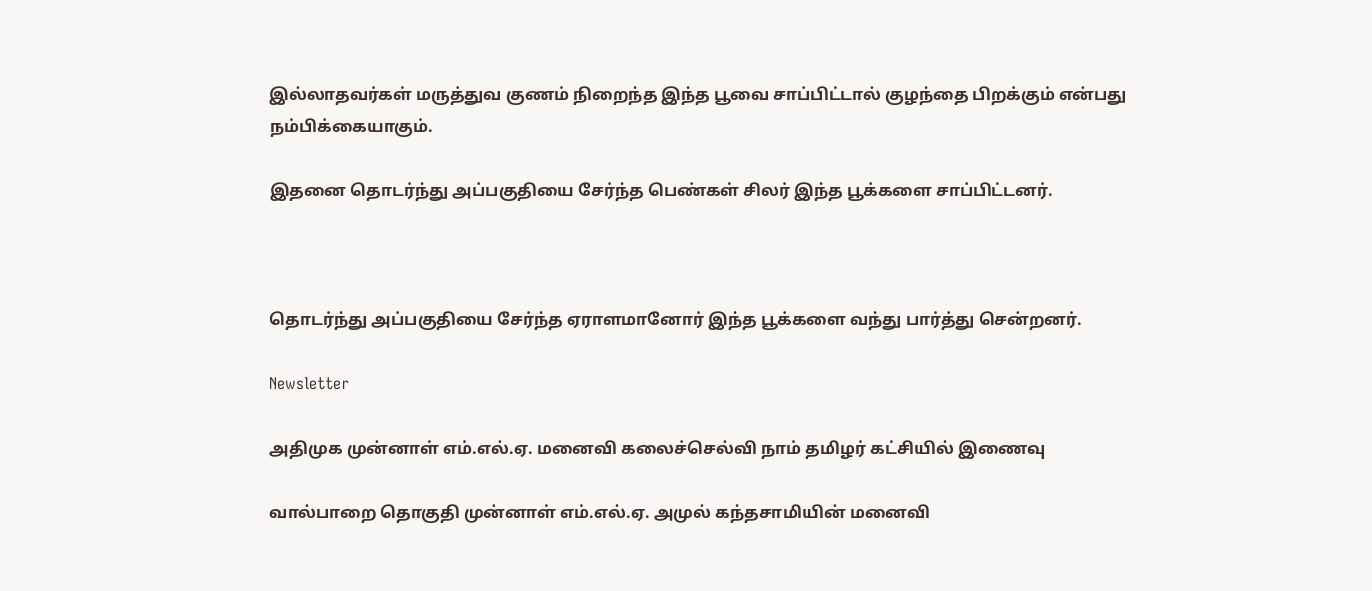இல்லாதவர்கள் மருத்துவ குணம் நிறைந்த இந்த பூவை சாப்பிட்டால் குழந்தை பிறக்கும் என்பது நம்பிக்கையாகும்.

இதனை தொடர்ந்து அப்பகுதியை சேர்ந்த பெண்கள் சிலர் இந்த பூக்களை சாப்பிட்டனர்.



தொடர்ந்து அப்பகுதியை சேர்ந்த ஏராளமானோர் இந்த பூக்களை வந்து பார்த்து சென்றனர்.

Newsletter

அதிமுக முன்னாள் எம்.எல்.ஏ. மனைவி கலைச்செல்வி நாம் தமிழர் கட்சியில் இணைவு

வால்பாறை தொகுதி முன்னாள் எம்.எல்.ஏ. அமுல் கந்தசாமியின் மனைவி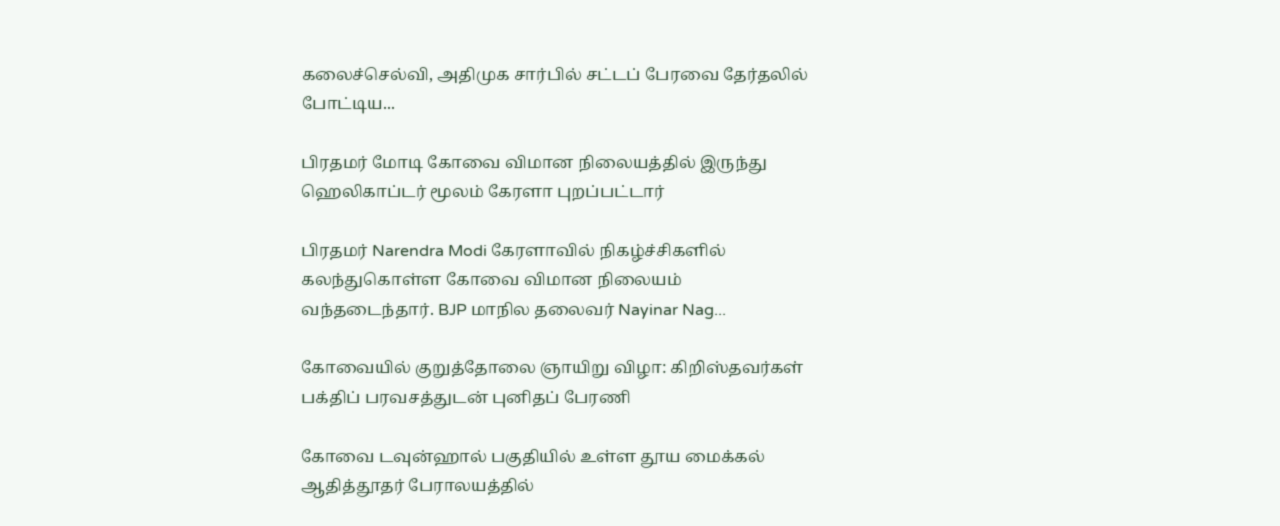கலைச்செல்வி, அதிமுக சார்பில் சட்டப் பேரவை தேர்தலில் போட்டிய...

பிரதமர் மோடி கோவை விமான நிலையத்தில் இருந்து ஹெலிகாப்டர் மூலம் கேரளா புறப்பட்டார்

பிரதமர் Narendra Modi கேரளாவில் நிகழ்ச்சிகளில் கலந்துகொள்ள கோவை விமான நிலையம் வந்தடைந்தார். BJP மாநில தலைவர் Nayinar Nag...

கோவையில் குறுத்தோலை ஞாயிறு விழா: கிறிஸ்தவர்கள் பக்திப் பரவசத்துடன் புனிதப் பேரணி

கோவை டவுன்ஹால் பகுதியில் உள்ள தூய மைக்கல் ஆதித்தூதர் பேராலயத்தில்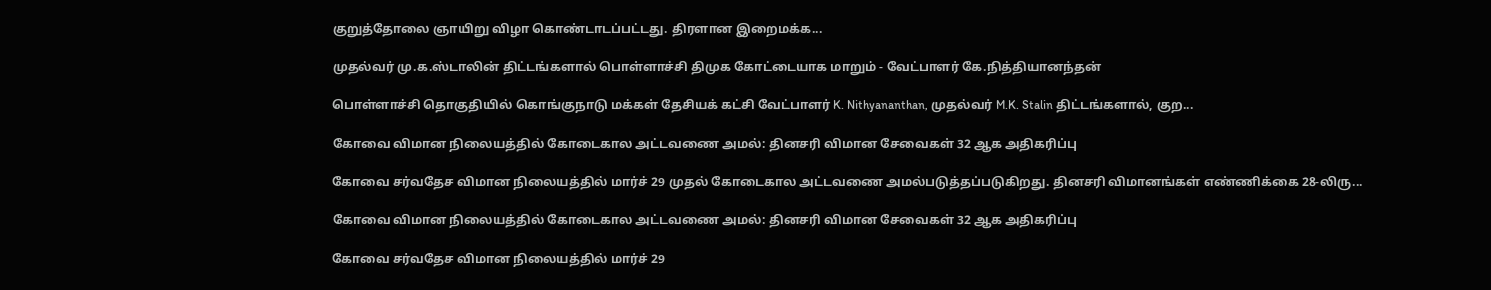குறுத்தோலை ஞாயிறு விழா கொண்டாடப்பட்டது. திரளான இறைமக்க...

முதல்வர் மு.க.ஸ்டாலின் திட்டங்களால் பொள்ளாச்சி திமுக கோட்டையாக மாறும் - வேட்பாளர் கே.நித்தியானந்தன்

பொள்ளாச்சி தொகுதியில் கொங்குநாடு மக்கள் தேசியக் கட்சி வேட்பாளர் K. Nithyananthan, முதல்வர் M.K. Stalin திட்டங்களால், குற...

கோவை விமான நிலையத்தில் கோடைகால அட்டவணை அமல்: தினசரி விமான சேவைகள் 32 ஆக அதிகரிப்பு

கோவை சர்வதேச விமான நிலையத்தில் மார்ச் 29 முதல் கோடைகால அட்டவணை அமல்படுத்தப்படுகிறது. தினசரி விமானங்கள் எண்ணிக்கை 28-லிரு...

கோவை விமான நிலையத்தில் கோடைகால அட்டவணை அமல்: தினசரி விமான சேவைகள் 32 ஆக அதிகரிப்பு

கோவை சர்வதேச விமான நிலையத்தில் மார்ச் 29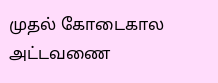முதல் கோடைகால அட்டவணை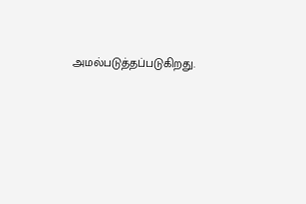அமல்படுத்தப்படுகிறது.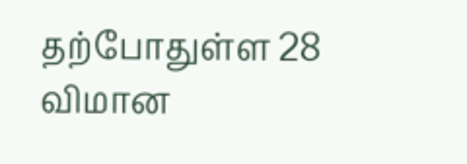தற்போதுள்ள 28 விமான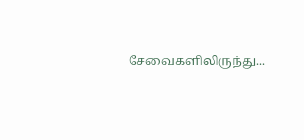சேவைகளிலிருந்து...